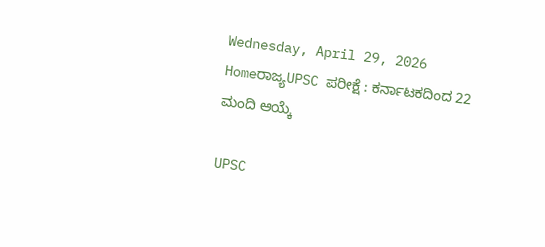Wednesday, April 29, 2026
Homeರಾಜ್ಯUPSC ಪರೀಕ್ಷೆ : ಕರ್ನಾಟಕದಿಂದ 22 ಮಂದಿ ಆಯ್ಕೆ

UPSC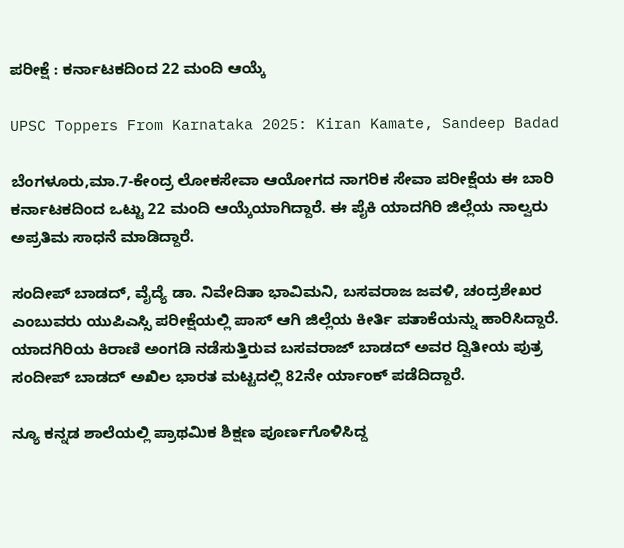ಪರೀಕ್ಷೆ : ಕರ್ನಾಟಕದಿಂದ 22 ಮಂದಿ ಆಯ್ಕೆ

UPSC Toppers From Karnataka 2025: Kiran Kamate, Sandeep Badad

ಬೆಂಗಳೂರು,ಮಾ.7-ಕೇಂದ್ರ ಲೋಕಸೇವಾ ಆಯೋಗದ ನಾಗರಿಕ ಸೇವಾ ಪರೀಕ್ಷೆಯ ಈ ಬಾರಿ ಕರ್ನಾಟಕದಿಂದ ಒಟ್ಟು 22 ಮಂದಿ ಆಯ್ಕೆಯಾಗಿದ್ದಾರೆ. ಈ ಪೈಕಿ ಯಾದಗಿರಿ ಜಿಲ್ಲೆಯ ನಾಲ್ವರು ಅಪ್ರತಿಮ ಸಾಧನೆ ಮಾಡಿದ್ದಾರೆ.

ಸಂದೀಪ್‌ ಬಾಡದ್‌, ವೈದ್ಯೆ ಡಾ. ನಿವೇದಿತಾ ಭಾವಿಮನಿ, ಬಸವರಾಜ ಜವಳಿ, ಚಂದ್ರಶೇಖರ ಎಂಬುವರು ಯುಪಿಎಸ್ಸಿ ಪರೀಕ್ಷೆಯಲ್ಲಿ ಪಾಸ್‌‍ ಆಗಿ ಜಿಲ್ಲೆಯ ಕೀರ್ತಿ ಪತಾಕೆಯನ್ನು ಹಾರಿಸಿದ್ದಾರೆ. ಯಾದಗಿರಿಯ ಕಿರಾಣಿ ಅಂಗಡಿ ನಡೆಸುತ್ತಿರುವ ಬಸವರಾಜ್‌ ಬಾಡದ್‌ ಅವರ ದ್ವಿತೀಯ ಪುತ್ರ ಸಂದೀಪ್‌ ಬಾಡದ್‌ ಅಖಿಲ ಭಾರತ ಮಟ್ಟದಲ್ಲಿ 82ನೇ ರ್ಯಾಂಕ್‌ ಪಡೆದಿದ್ದಾರೆ.

ನ್ಯೂ ಕನ್ನಡ ಶಾಲೆಯಲ್ಲಿ ಪ್ರಾಥಮಿಕ ಶಿಕ್ಷಣ ಪೂರ್ಣಗೊಳಿಸಿದ್ದ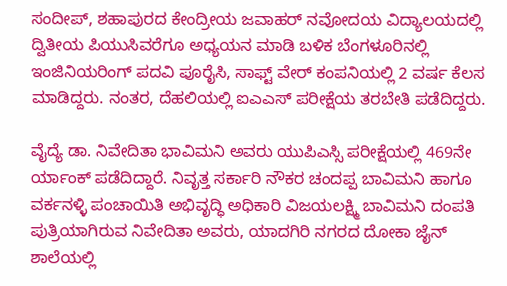ಸಂದೀಪ್‌‍, ಶಹಾಪುರದ ಕೇಂದ್ರೀಯ ಜವಾಹರ್‌ ನವೋದಯ ವಿದ್ಯಾಲಯದಲ್ಲಿ ದ್ವಿತೀಯ ಪಿಯುಸಿವರೆಗೂ ಅಧ್ಯಯನ ಮಾಡಿ ಬಳಿಕ ಬೆಂಗಳೂರಿನಲ್ಲಿ ಇಂಜಿನಿಯರಿಂಗ್‌ ಪದವಿ ಪೂರೈಸಿ, ಸಾಫ್ಟ್ ವೇರ್‌ ಕಂಪನಿಯಲ್ಲಿ 2 ವರ್ಷ ಕೆಲಸ ಮಾಡಿದ್ದರು. ನಂತರ, ದೆಹಲಿಯಲ್ಲಿ ಐಎಎಸ್‌‍ ಪರೀಕ್ಷೆಯ ತರಬೇತಿ ಪಡೆದಿದ್ದರು.

ವೈದ್ಯೆ ಡಾ. ನಿವೇದಿತಾ ಭಾವಿಮನಿ ಅವರು ಯುಪಿಎಸ್ಸಿ ಪರೀಕ್ಷೆಯಲ್ಲಿ 469ನೇ ರ್ಯಾಂಕ್‌ ಪಡೆದಿದ್ದಾರೆ. ನಿವೃತ್ತ ಸರ್ಕಾರಿ ನೌಕರ ಚಂದಪ್ಪ ಬಾವಿಮನಿ ಹಾಗೂ ವರ್ಕನಳ್ಳಿ ಪಂಚಾಯಿತಿ ಅಭಿವೃದ್ಧಿ ಅಧಿಕಾರಿ ವಿಜಯಲಕ್ಷ್ಮಿ ಬಾವಿಮನಿ ದಂಪತಿ ಪುತ್ರಿಯಾಗಿರುವ ನಿವೇದಿತಾ ಅವರು, ಯಾದಗಿರಿ ನಗರದ ದೋಕಾ ಜೈನ್‌ ಶಾಲೆಯಲ್ಲಿ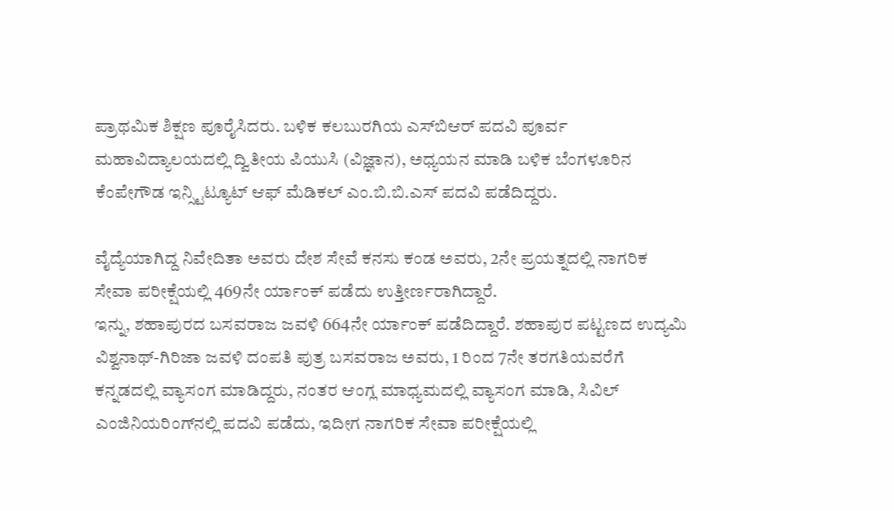ಪ್ರಾಥಮಿಕ ಶಿಕ್ಷಣ ಪೂರೈಸಿದರು. ಬಳಿಕ ಕಲಬುರಗಿಯ ಎಸ್‌‍ಬಿಆರ್‌ ಪದವಿ ಪೂರ್ವ ಮಹಾವಿದ್ಯಾಲಯದಲ್ಲಿ ದ್ವಿತೀಯ ಪಿಯುಸಿ (ವಿಜ್ಞಾನ), ಅಧ್ಯಯನ ಮಾಡಿ ಬಳಿಕ ಬೆಂಗಳೂರಿನ ಕೆಂಪೇಗೌಡ ಇನ್ಸ್ಟಿಟ್ಯೂಟ್‌ ಆಫ್‌ ಮೆಡಿಕಲ್‌ ಎಂ.ಬಿ.ಬಿ.ಎಸ್‌‍ ಪದವಿ ಪಡೆದಿದ್ದರು.

ವೈದ್ಯೆಯಾಗಿದ್ದ ನಿವೇದಿತಾ ಅವರು ದೇಶ ಸೇವೆ ಕನಸು ಕಂಡ ಅವರು, 2ನೇ ಪ್ರಯತ್ನದಲ್ಲಿ ನಾಗರಿಕ ಸೇವಾ ಪರೀಕ್ಷೆಯಲ್ಲಿ 469ನೇ ರ್ಯಾಂಕ್‌ ಪಡೆದು ಉತ್ತೀರ್ಣರಾಗಿದ್ದಾರೆ.
ಇನ್ನು, ಶಹಾಪುರದ ಬಸವರಾಜ ಜವಳಿ 664ನೇ ರ್ಯಾಂಕ್‌ ಪಡೆದಿದ್ದಾರೆ. ಶಹಾಪುರ ಪಟ್ಟಣದ ಉದ್ಯಮಿ ವಿಶ್ವನಾಥ್‌‍-ಗಿರಿಜಾ ಜವಳಿ ದಂಪತಿ ಪುತ್ರ ಬಸವರಾಜ ಅವರು, 1 ರಿಂದ 7ನೇ ತರಗತಿಯವರೆಗೆ ಕನ್ನಡದಲ್ಲಿ ವ್ಯಾಸಂಗ ಮಾಡಿದ್ದರು, ನಂತರ ಆಂಗ್ಲ ಮಾಧ್ಯಮದಲ್ಲಿ ವ್ಯಾಸಂಗ ಮಾಡಿ, ಸಿವಿಲ್‌ ಎಂಜಿನಿಯರಿಂಗ್‌ನಲ್ಲಿ ಪದವಿ ಪಡೆದು, ಇದೀಗ ನಾಗರಿಕ ಸೇವಾ ಪರೀಕ್ಷೆಯಲ್ಲಿ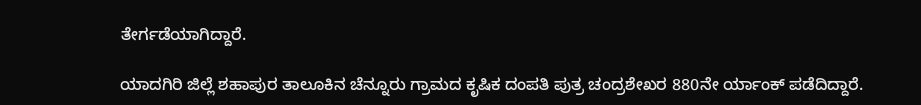ತೇರ್ಗಡೆಯಾಗಿದ್ದಾರೆ.

ಯಾದಗಿರಿ ಜಿಲ್ಲೆ ಶಹಾಪುರ ತಾಲೂಕಿನ ಚೆನ್ನೂರು ಗ್ರಾಮದ ಕೃಷಿಕ ದಂಪತಿ ಪುತ್ರ ಚಂದ್ರಶೇಖರ 880ನೇ ರ್ಯಾಂಕ್‌ ಪಡೆದಿದ್ದಾರೆ.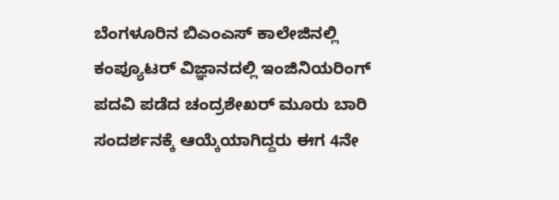ಬೆಂಗಳೂರಿನ ಬಿಎಂಎಸ್‌‍ ಕಾಲೇಜಿನಲ್ಲಿ ಕಂಪ್ಯೂಟರ್‌ ವಿಜ್ಞಾನದಲ್ಲಿ ಇಂಜಿನಿಯರಿಂಗ್‌ ಪದವಿ ಪಡೆದ ಚಂದ್ರಶೇಖರ್‌ ಮೂರು ಬಾರಿ ಸಂದರ್ಶನಕ್ಕೆ ಆಯ್ಕೆಯಾಗಿದ್ದರು ಈಗ 4ನೇ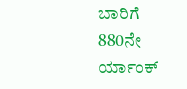ಬಾರಿಗೆ 880ನೇ ರ್ಯಾಂಕ್‌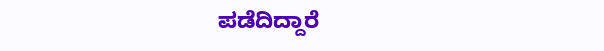ಪಡೆದಿದ್ದಾರೆ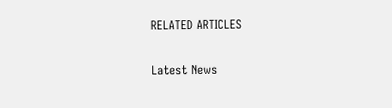RELATED ARTICLES

Latest News